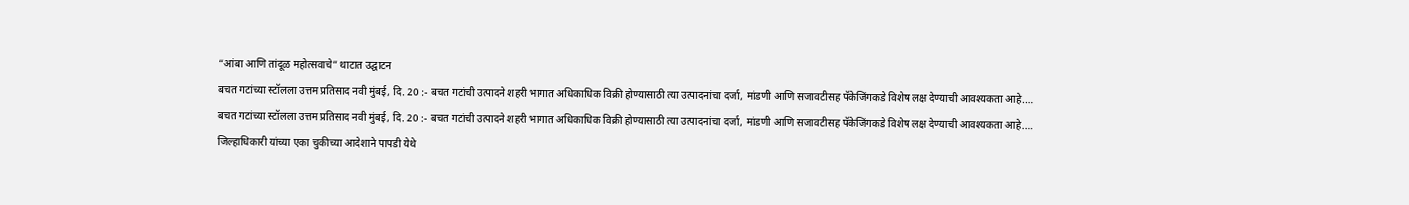“आंबा आणि तांदूळ महोत्सवाचे” थाटात उद्घाटन
बचत गटांच्या स्टॉलला उत्तम प्रतिसाद नवी मुंबई, दि. 20 :- बचत गटांची उत्पादने शहरी भागात अधिकाधिक विक्री होण्यासाठी त्या उत्पादनांचा दर्जा, मांडणी आणि सजावटीसह पॅकेजिंगकडे विशेष लक्ष देण्याची आवश्यकता आहे.…
बचत गटांच्या स्टॉलला उत्तम प्रतिसाद नवी मुंबई, दि. 20 :- बचत गटांची उत्पादने शहरी भागात अधिकाधिक विक्री होण्यासाठी त्या उत्पादनांचा दर्जा, मांडणी आणि सजावटीसह पॅकेजिंगकडे विशेष लक्ष देण्याची आवश्यकता आहे.…
जिल्हाधिकारी यांच्या एका चुकीच्या आदेशाने पापडी येथे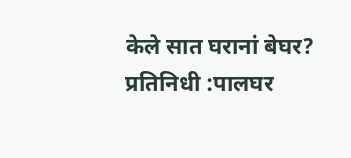केले सात घरानां बेघर? प्रतिनिधी :पालघर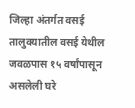जिल्हा अंतर्गत वसई तालुक्यातील वसई येथील जवळपास १५ वर्षांपासून असलेली घरे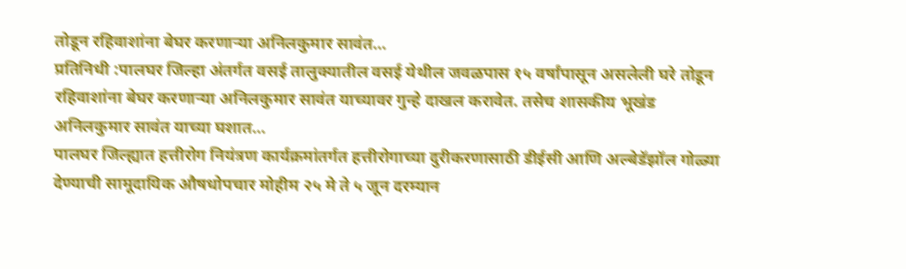तोडून रहिवाशांना बेघर करणाऱ्या अनिलकुमार सावंत…
प्रतिनिधी :पालघर जिल्हा अंतर्गत वसई तालुक्यातील वसई येथील जवळपास १५ वर्षांपासून असलेली घरे तोडून रहिवाशांना बेघर करणाऱ्या अनिलकुमार सावंत याच्यावर गुन्हे दाखल करावेत. तसेच शासकीय भूखंड अनिलकुमार सावंत याच्या घशात…
पालघर जिल्ह्यात हत्तीरोग नियंत्रण कार्यक्रमांतर्गत हत्तीरोगाच्या दुरीकरणासाठी डीईसी आणि अल्बेडॅझॉल गोळ्या देण्याची सामूदायिक औषधोपचार मोहीम २५ मे ते ५ जून दरम्यान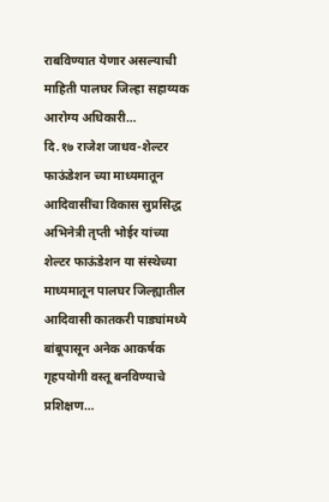राबविण्यात येणार असल्याची माहिती पालघर जिल्हा सहाय्यक आरोग्य अधिकारी…
दि.१७ राजेश जाधव-शेल्टर फाऊंडेशन च्या माध्यमातून आदिवासींचा विकास सुप्रसिद्ध अभिनेत्री तृप्ती भोईर यांच्या शेल्टर फाऊंडेशन या संस्थेच्या माध्यमातून पालघर जिल्ह्यातील आदिवासी कातकरी पाड्यांमध्ये बांबूपासून अनेक आकर्षक गृहपयोगी वस्तू बनविण्याचे प्रशिक्षण…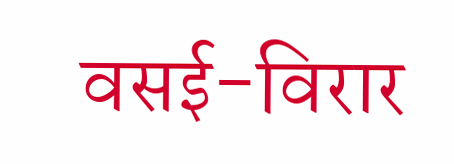वसई-विरार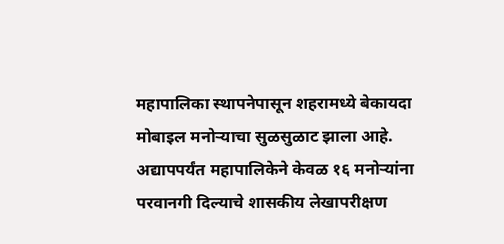महापालिका स्थापनेपासून शहरामध्ये बेकायदा मोबाइल मनोऱ्याचा सुळसुळाट झाला आहे. अद्यापपर्यंत महापालिकेने केवळ १६ मनोऱ्यांना परवानगी दिल्याचे शासकीय लेखापरीक्षण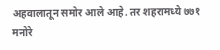अहवालातून समोर आले आहे. तर शहरामध्ये ७७१ मनोरे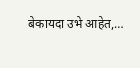बेकायदा उभे आहेत,…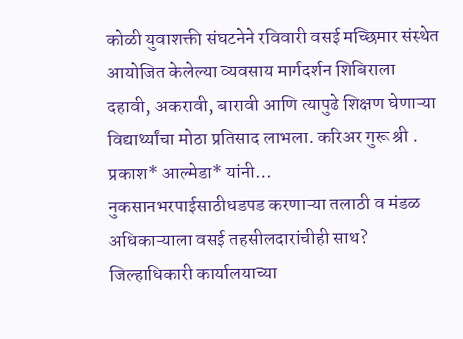कोळी युवाशक्ती संघटनेने रविवारी वसई मच्छिमार संस्थेत आयोजित केलेल्या व्यवसाय मार्गदर्शन शिबिराला दहावी, अकरावी, बारावी आणि त्यापुढे शिक्षण घेणाऱ्या विद्यार्थ्यांचा मोठा प्रतिसाद लाभला. करिअर गुरू श्री . प्रकाश* आल्मेडा* यांनी…
नुकसानभरपाईसाठीधडपड करणाऱ्या तलाठी व मंडळ अधिकाऱ्याला वसई तहसीलदारांचीही साथ? जिल्हाधिकारी कार्यालयाच्या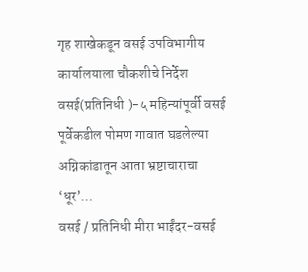गृह शाखेकडून वसई उपविभागीय कार्यालयाला चौकशीचे निर्देश वसई(प्रतिनिधी )-५ महिन्यांपूर्वी वसई पूर्वेकडील पोमण गावात घडलेल्या अग्निकांडातून आता भ्रष्टाचाराचा ‘धूर’…
वसई / प्रतिनिधी मीरा भाईंदर-वसई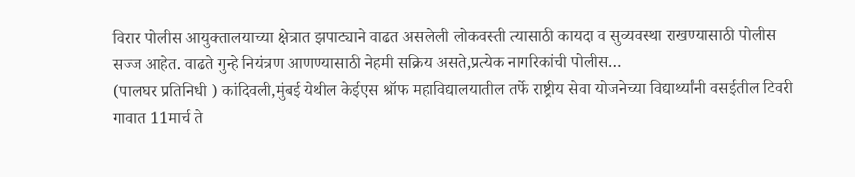विरार पोलीस आयुक्तालयाच्या क्षेत्रात झपाट्याने वाढत असलेली लोकवस्ती त्यासाठी कायदा व सुव्यवस्था राखण्यासाठी पोलीस सज्ज आहेत. वाढते गुन्हे नियंत्रण आणण्यासाठी नेहमी सक्रिय असते,प्रत्येक नागरिकांची पोलीस…
(पालघर प्रतिनिधी ) कांदिवली,मुंबई येथील केईएस श्रॉफ महाविद्यालयातील तर्फे राष्ट्रीय सेवा योजनेच्या विद्यार्थ्यांनी वसईतील टिवरी गावात 11मार्च ते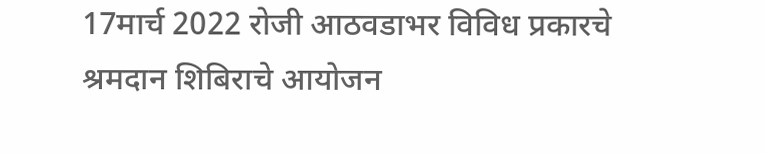17मार्च 2022 रोजी आठवडाभर विविध प्रकारचे श्रमदान शिबिराचे आयोजन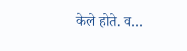केले होते. व…